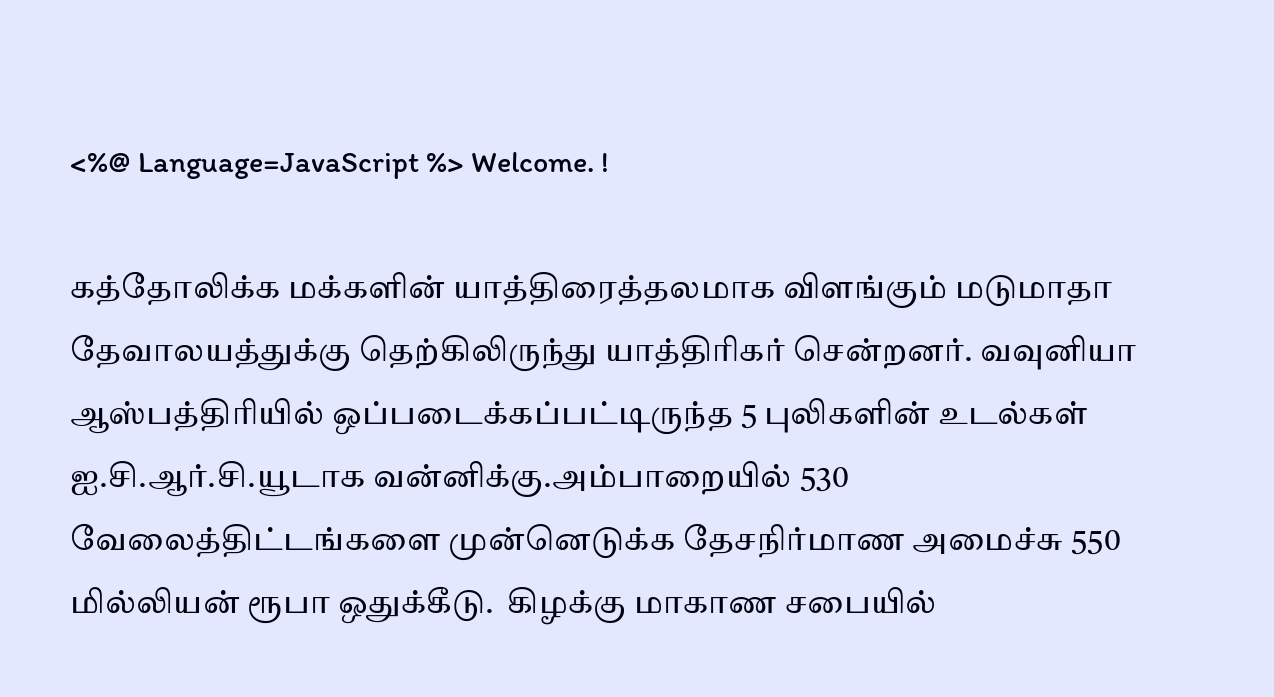<%@ Language=JavaScript %> Welcome. !

கத்தோலிக்க மக்களின் யாத்திரைத்தலமாக விளங்கும் மடுமாதா தேவாலயத்துக்கு தெற்கிலிருந்து யாத்திரிகர் சென்றனர். வவுனியா ஆஸ்பத்திரியில் ஒப்படைக்கப்பட்டிருந்த 5 புலிகளின் உடல்கள் ஐ.சி.ஆர்.சி.யூடாக வன்னிக்கு.அம்பாறையில் 530 வேலைத்திட்டங்களை முன்னெடுக்க தேசநிர்மாண அமைச்சு 550 மில்லியன் ரூபா ஒதுக்கீடு.  கிழக்கு மாகாண சபையில்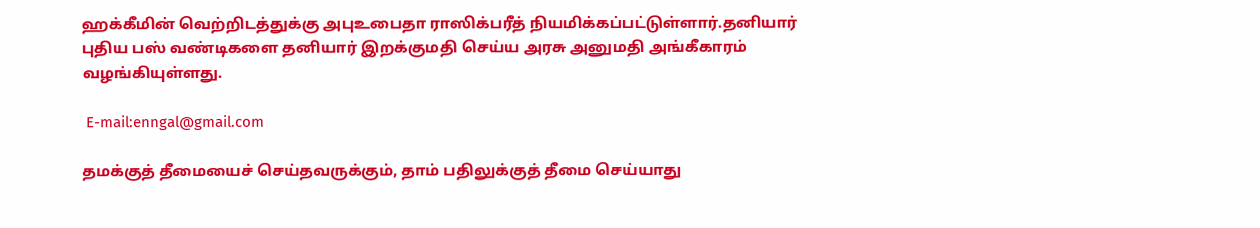ஹக்கீமின் வெற்றிடத்துக்கு அபுஉபைதா ராஸிக்பரீத் நியமிக்கப்பட்டுள்ளார்.தனியார் புதிய பஸ் வண்டிகளை தனியார் இறக்குமதி செய்ய அரசு அனுமதி அங்கீகாரம் வழங்கியுள்ளது.

 E-mail:enngal@gmail.com

தமக்குத் தீமையைச் செய்தவருக்கும், தாம் பதிலுக்குத் தீமை செய்யாது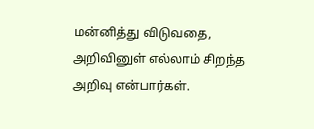மன்னித்து விடுவதை, அறிவினுள் எல்லாம் சிறந்த அறிவு என்பார்கள்.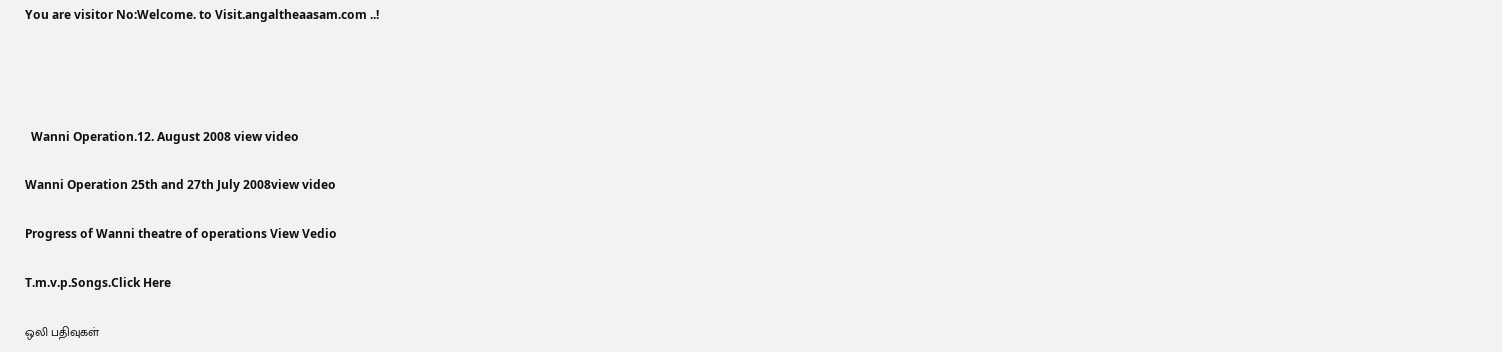You are visitor No:Welcome. to Visit.angaltheaasam.com ..!




  Wanni Operation.12. August 2008 view video

Wanni Operation 25th and 27th July 2008view video

Progress of Wanni theatre of operations View Vedio

T.m.v.p.Songs.Click Here

ஒலி பதிவுகள்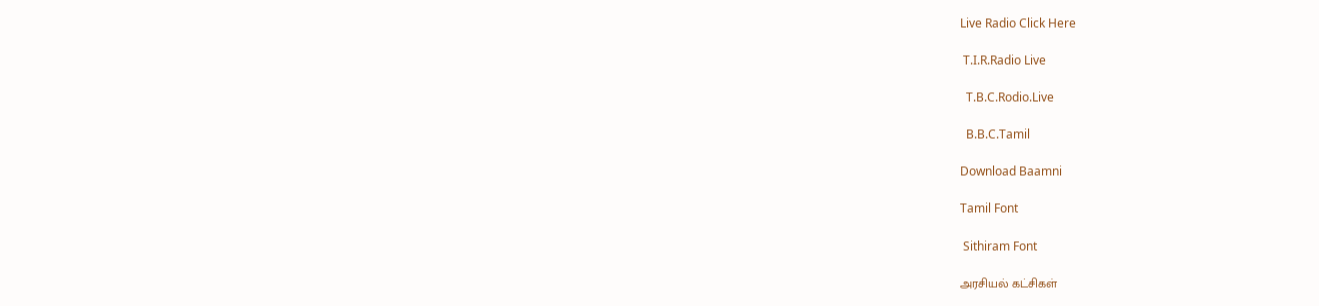Live Radio Click Here

 T.I.R.Radio Live

  T.B.C.Rodio.Live

  B.B.C.Tamil

Download Baamni

Tamil Font

 Sithiram Font

அரசியல் கட்சிகள்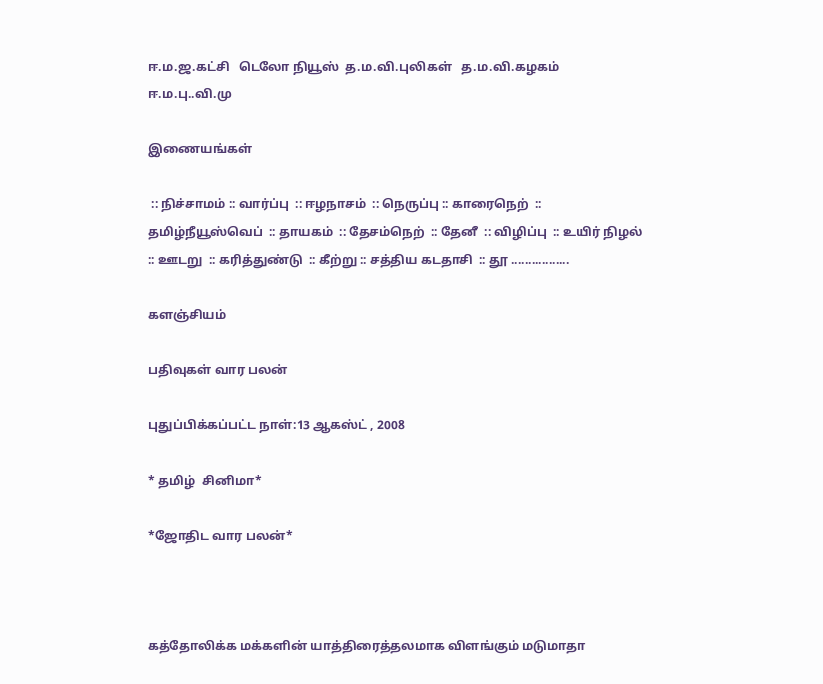ஈ.ம.ஜ.கட்சி   டெலோ நியூஸ்  த.ம.வி.புலிகள்   த.ம.வி.கழகம்   ஈ.ம.பு..வி.மு

இணையங்கள்

 :: நிச்சாமம் :: வார்ப்பு  :: ஈழநாசம்  :: நெருப்பு :: காரைநெற்  :: தமிழ்நீயூஸ்வெப்  :: தாயகம்  :: தேசம்நெற்  :: தேனீ  :: விழிப்பு  :: உயிர் நிழல்  :: ஊடறு  :: கரித்துண்டு  :: கீற்று :: சத்திய கடதாசி  :: தூ .................

களஞ்சியம்

பதிவுகள் வார பலன்

புதுப்பிக்கப்பட்ட நாள்:13 ஆகஸ்ட் , 2008

* தமிழ்  சினிமா*

*ஜோ‌திட‌ வார பலன்*



கத்தோலிக்க மக்களின் யாத்திரைத்தலமாக விளங்கும் மடுமாதா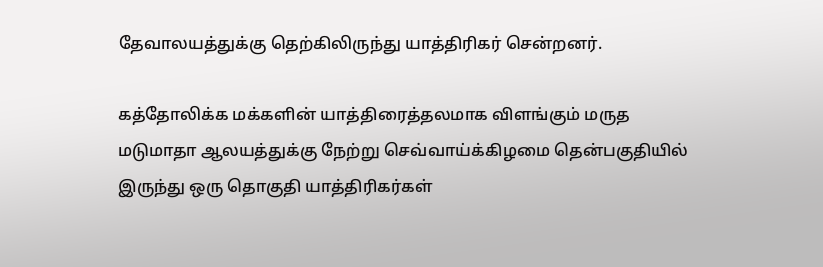தேவாலயத்துக்கு தெற்கிலிருந்து யாத்திரிகர் சென்றனர்.

கத்தோலிக்க மக்களின் யாத்திரைத்தலமாக விளங்கும் மருத மடுமாதா ஆலயத்துக்கு நேற்று செவ்வாய்க்கிழமை தென்பகுதியில் இருந்து ஒரு தொகுதி யாத்திரிகர்கள்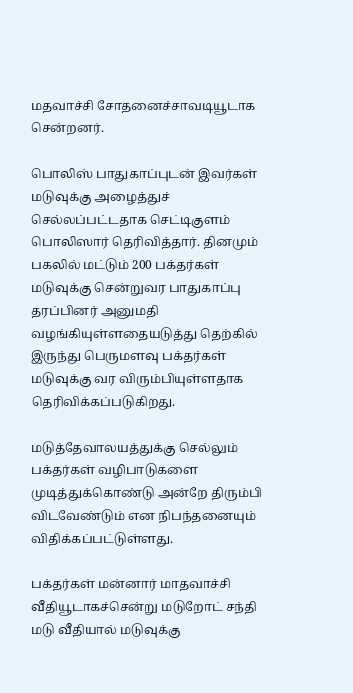மதவாச்சி சோதனைச்சாவடியூடாக சென்றனர்.

பொலிஸ் பாதுகாப்புடன் இவர்கள் மடுவுக்கு அழைத்துச் செல்லப்பட்டதாக செட்டிகுளம் பொலிஸார் தெரிவித்தார். தினமும் பகலில் மட்டும் 200 பக்தர்கள் மடுவுக்கு சென்றுவர பாதுகாப்பு தரப்பினர் அனுமதி வழங்கியுள்ளதையடுத்து தெற்கில் இருந்து பெருமளவு பக்தர்கள் மடுவுக்கு வர விரும்பியுள்ளதாக தெரிவிக்கப்படுகிறது.

மடுத்தேவாலயத்துக்கு செல்லும் பக்தர்கள் வழிபாடுகளை முடித்துக்கொண்டு அன்றே திரும்பி விடவேண்டும் என நிபந்தனையும் விதிக்கப்பட்டுள்ளது.

பக்தர்கள் மன்னார் மாதவாச்சி வீதியூடாகச்சென்று மடுறோட் சந்தி மடு வீதியால் மடுவுக்கு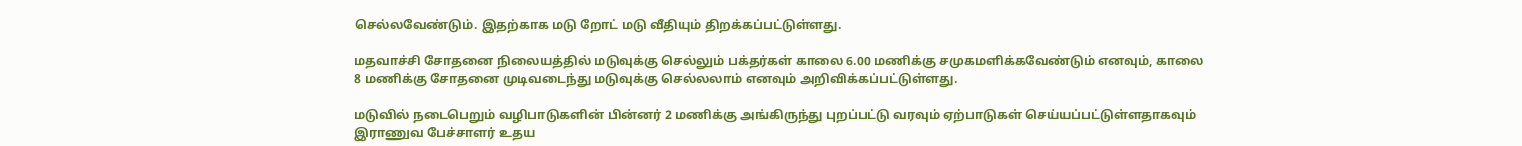செல்லவேண்டும். இதற்காக மடு றோட் மடு வீதியும் திறக்கப்பட்டுள்ளது.

மதவாச்சி சோதனை நிலையத்தில் மடுவுக்கு செல்லும் பக்தர்கள் காலை 6.00 மணிக்கு சமுகமளிக்கவேண்டும் எனவும், காலை 8 மணிக்கு சோதனை முடிவடைந்து மடுவுக்கு செல்லலாம் எனவும் அறிவிக்கப்பட்டுள்ளது.

மடுவில் நடைபெறும் வழிபாடுகளின் பின்னர் 2 மணிக்கு அங்கிருந்து புறப்பட்டு வரவும் ஏற்பாடுகள் செய்யப்பட்டுள்ளதாகவும் இராணுவ பேச்சாளர் உதய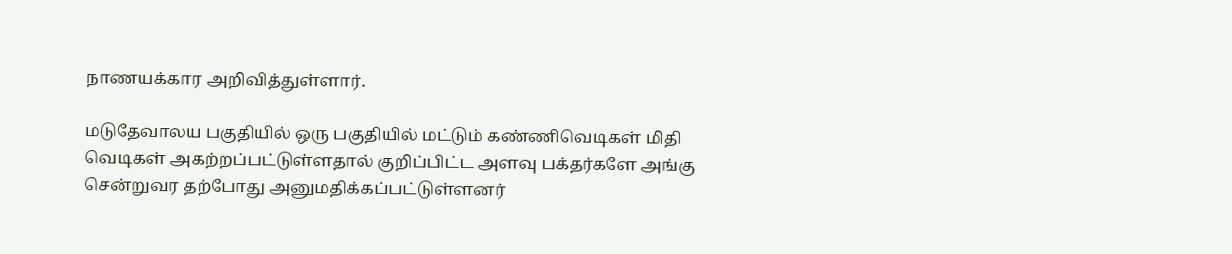நாணயக்கார அறிவித்துள்ளார்.

மடுதேவாலய பகுதியில் ஒரு பகுதியில் மட்டும் கண்ணிவெடிகள் மிதி வெடிகள் அகற்றப்பட்டுள்ளதால் குறிப்பிட்ட அளவு பக்தர்களே அங்கு சென்றுவர தற்போது அனுமதிக்கப்பட்டுள்ளனர்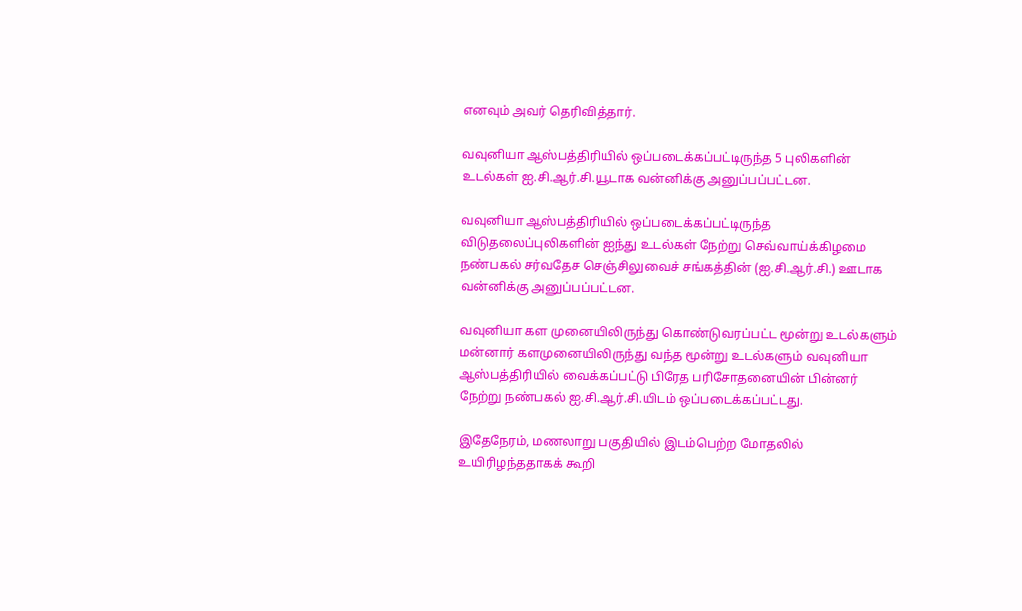எனவும் அவர் தெரிவித்தார்.

வவுனியா ஆஸ்பத்திரியில் ஒப்படைக்கப்பட்டிருந்த 5 புலிகளின் உடல்கள் ஐ.சி.ஆர்.சி.யூடாக வன்னிக்கு அனுப்பப்பட்டன.

வவுனியா ஆஸ்பத்திரியில் ஒப்படைக்கப்பட்டிருந்த விடுதலைப்புலிகளின் ஐந்து உடல்கள் நேற்று செவ்வாய்க்கிழமை நண்பகல் சர்வதேச செஞ்சிலுவைச் சங்கத்தின் (ஐ.சி.ஆர்.சி.) ஊடாக வன்னிக்கு அனுப்பப்பட்டன.

வவுனியா கள முனையிலிருந்து கொண்டுவரப்பட்ட மூன்று உடல்களும் மன்னார் களமுனையிலிருந்து வந்த மூன்று உடல்களும் வவுனியா ஆஸ்பத்திரியில் வைக்கப்பட்டு பிரேத பரிசோதனையின் பின்னர் நேற்று நண்பகல் ஐ.சி.ஆர்.சி.யிடம் ஒப்படைக்கப்பட்டது.

இதேநேரம், மணலாறு பகுதியில் இடம்பெற்ற மோதலில் உயிரிழந்ததாகக் கூறி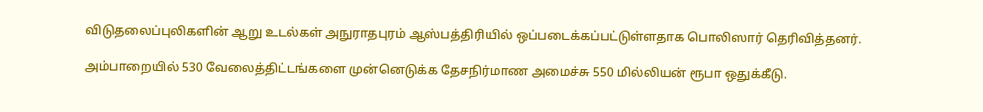விடுதலைப்புலிகளின் ஆறு உடல்கள் அநுராதபுரம் ஆஸ்பத்திரியில் ஒப்படைக்கப்பட்டுள்ளதாக பொலிஸார் தெரிவித்தனர்.

அம்பாறையில் 530 வேலைத்திட்டங்களை முன்னெடுக்க தேசநிர்மாண அமைச்சு 550 மில்லியன் ரூபா ஒதுக்கீடு.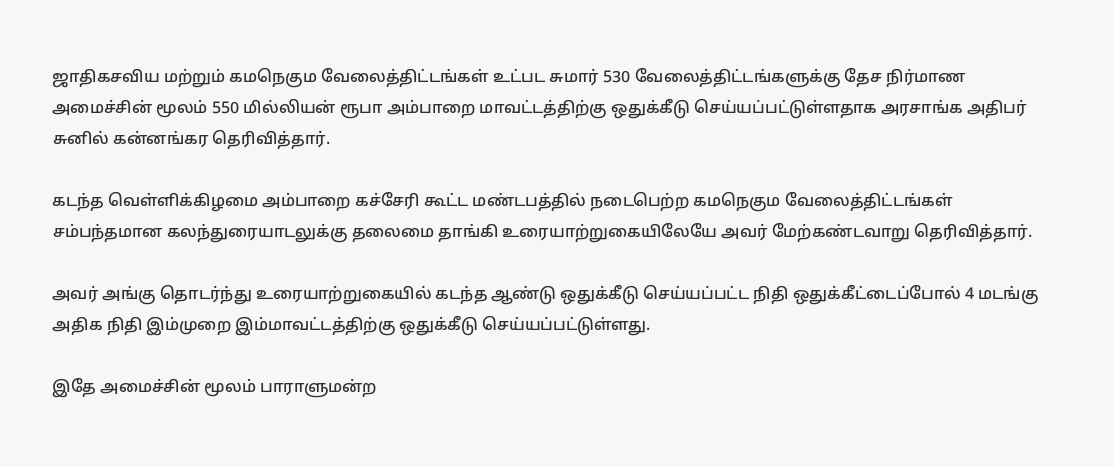ஜாதிகசவிய மற்றும் கமநெகும வேலைத்திட்டங்கள் உட்பட சுமார் 530 வேலைத்திட்டங்களுக்கு தேச நிர்மாண அமைச்சின் மூலம் 550 மில்லியன் ரூபா அம்பாறை மாவட்டத்திற்கு ஒதுக்கீடு செய்யப்பட்டுள்ளதாக அரசாங்க அதிபர் சுனில் கன்னங்கர தெரிவித்தார்.

கடந்த வெள்ளிக்கிழமை அம்பாறை கச்சேரி கூட்ட மண்டபத்தில் நடைபெற்ற கமநெகும வேலைத்திட்டங்கள் சம்பந்தமான கலந்துரையாடலுக்கு தலைமை தாங்கி உரையாற்றுகையிலேயே அவர் மேற்கண்டவாறு தெரிவித்தார்.

அவர் அங்கு தொடர்ந்து உரையாற்றுகையில் கடந்த ஆண்டு ஒதுக்கீடு செய்யப்பட்ட நிதி ஒதுக்கீட்டைப்போல் 4 மடங்கு அதிக நிதி இம்முறை இம்மாவட்டத்திற்கு ஒதுக்கீடு செய்யப்பட்டுள்ளது.

இதே அமைச்சின் மூலம் பாராளுமன்ற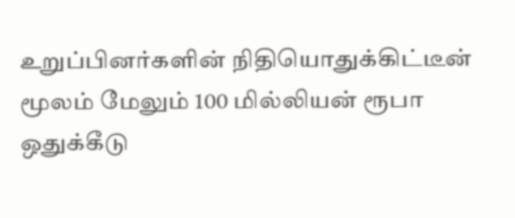உறுப்பினர்களின் நிதியொதுக்கிட்டீன் மூலம் மேலும் 100 மில்லியன் ரூபா ஒதுக்கீடு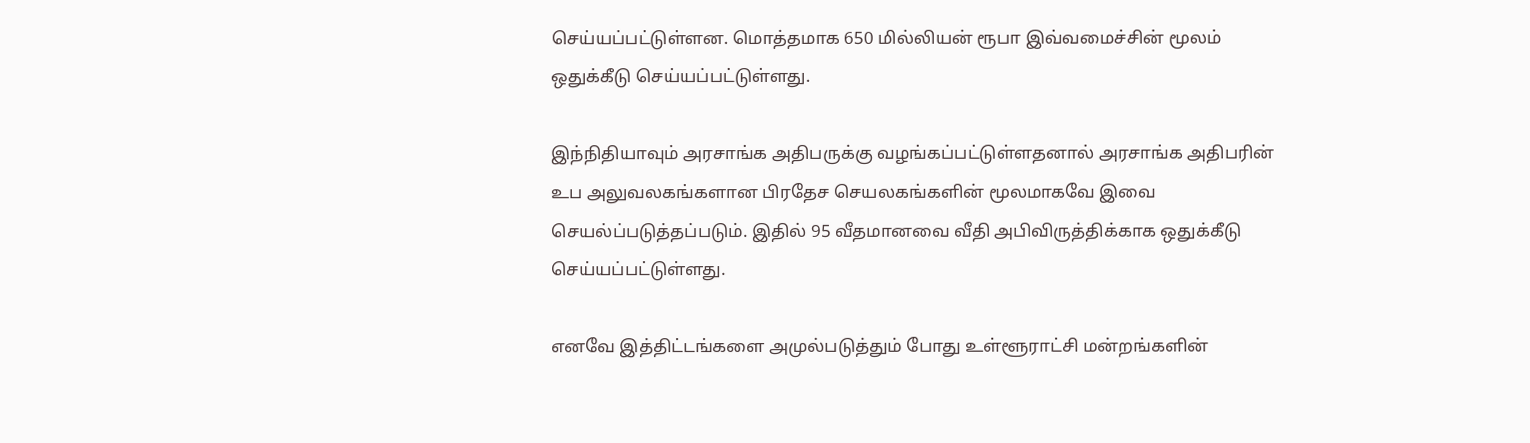செய்யப்பட்டுள்ளன. மொத்தமாக 650 மில்லியன் ரூபா இவ்வமைச்சின் மூலம் ஒதுக்கீடு செய்யப்பட்டுள்ளது.

இந்நிதியாவும் அரசாங்க அதிபருக்கு வழங்கப்பட்டுள்ளதனால் அரசாங்க அதிபரின் உப அலுவலகங்களான பிரதேச செயலகங்களின் மூலமாகவே இவை செயல்ப்படுத்தப்படும். இதில் 95 வீதமானவை வீதி அபிவிருத்திக்காக ஒதுக்கீடு செய்யப்பட்டுள்ளது.

எனவே இத்திட்டங்களை அமுல்படுத்தும் போது உள்ளூராட்சி மன்றங்களின்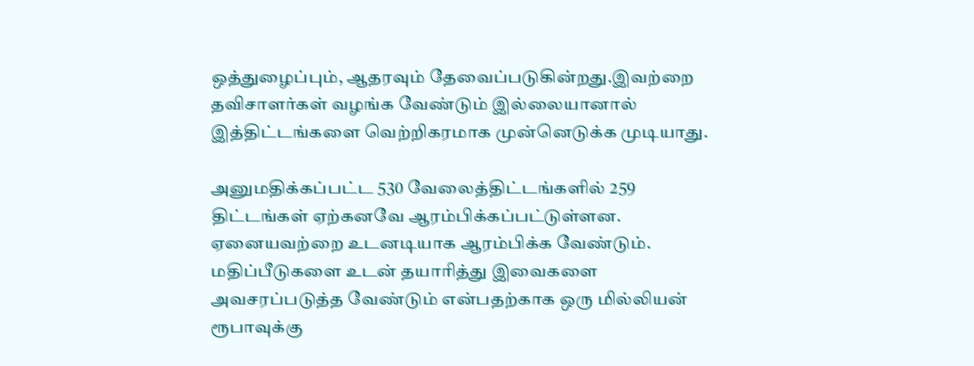ஒத்துழைப்பும், ஆதரவும் தேவைப்படுகின்றது.இவற்றை தவிசாளர்கள் வழங்க வேண்டும் இல்லையானால் இத்திட்டங்களை வெற்றிகரமாக முன்னெடுக்க முடியாது.

அனுமதிக்கப்பட்ட 530 வேலைத்திட்டங்களில் 259 திட்டங்கள் ஏற்கனவே ஆரம்பிக்கப்பட்டுள்ளன. ஏனையவற்றை உடனடியாக ஆரம்பிக்க வேண்டும். மதிப்பீடுகளை உடன் தயாரித்து இவைகளை அவசரப்படுத்த வேண்டும் என்பதற்காக ஒரு மில்லியன் ரூபாவுக்கு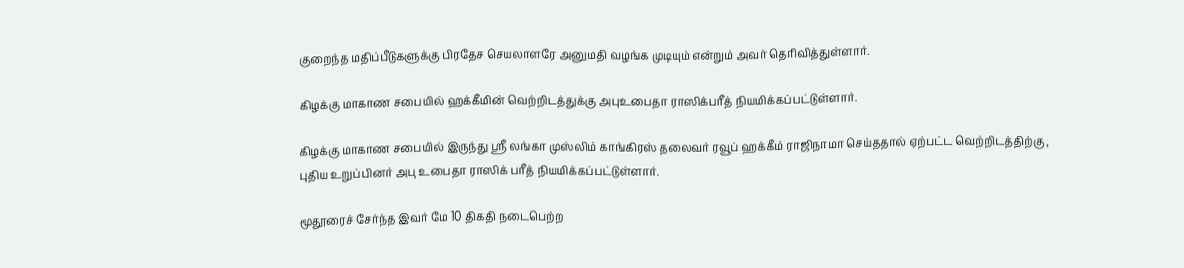குறைந்த மதிப்பீடுகளுக்கு பிரதேச செயலாளரே அனுமதி வழங்க முடியும் என்றும் அவர் தெரிவித்துள்ளார்.

கிழக்கு மாகாண சபையில் ஹக்கீமின் வெற்றிடத்துக்கு அபுஉபைதா ராஸிக்பரீத் நியமிக்கப்பட்டுள்ளார்.

கிழக்கு மாகாண சபையில் இருந்து ஸ்ரீ லங்கா முஸ்லிம் காங்கிரஸ் தலைவர் ரவூப் ஹக்கீம் ராஜிநாமா செய்ததால் ஏற்பட்ட வெற்றிடத்திற்கு , புதிய உறுப்பினர் அபு உபைதா ராஸிக் பரீத் நியமிக்கப்பட்டுள்ளார்.

மூதூரைச் சேர்ந்த இவர் மே 10 திகதி நடைபெற்ற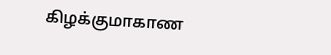கிழக்குமாகாண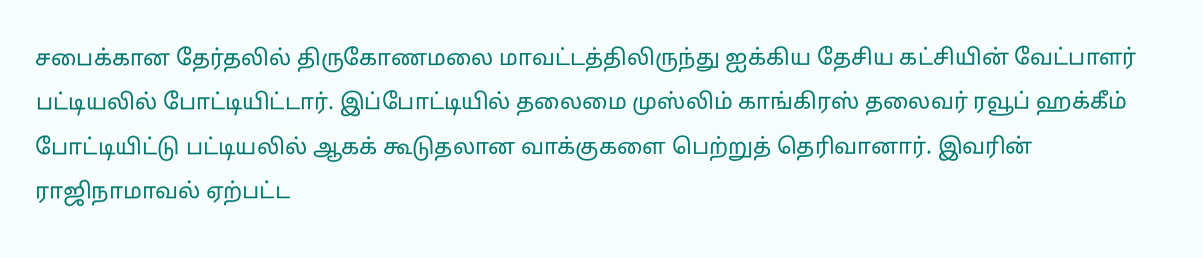சபைக்கான தேர்தலில் திருகோணமலை மாவட்டத்திலிருந்து ஐக்கிய தேசிய கட்சியின் வேட்பாளர் பட்டியலில் போட்டியிட்டார். இப்போட்டியில் தலைமை முஸ்லிம் காங்கிரஸ் தலைவர் ரவூப் ஹக்கீம் போட்டியிட்டு பட்டியலில் ஆகக் கூடுதலான வாக்குகளை பெற்றுத் தெரிவானார். இவரின் ராஜிநாமாவல் ஏற்பட்ட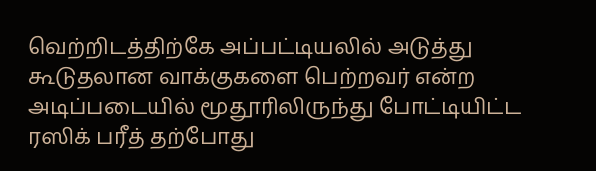வெற்றிடத்திற்கே அப்பட்டியலில் அடுத்து கூடுதலான வாக்குகளை பெற்றவர் என்ற அடிப்படையில் மூதூரிலிருந்து போட்டியிட்ட ரஸிக் பரீத் தற்போது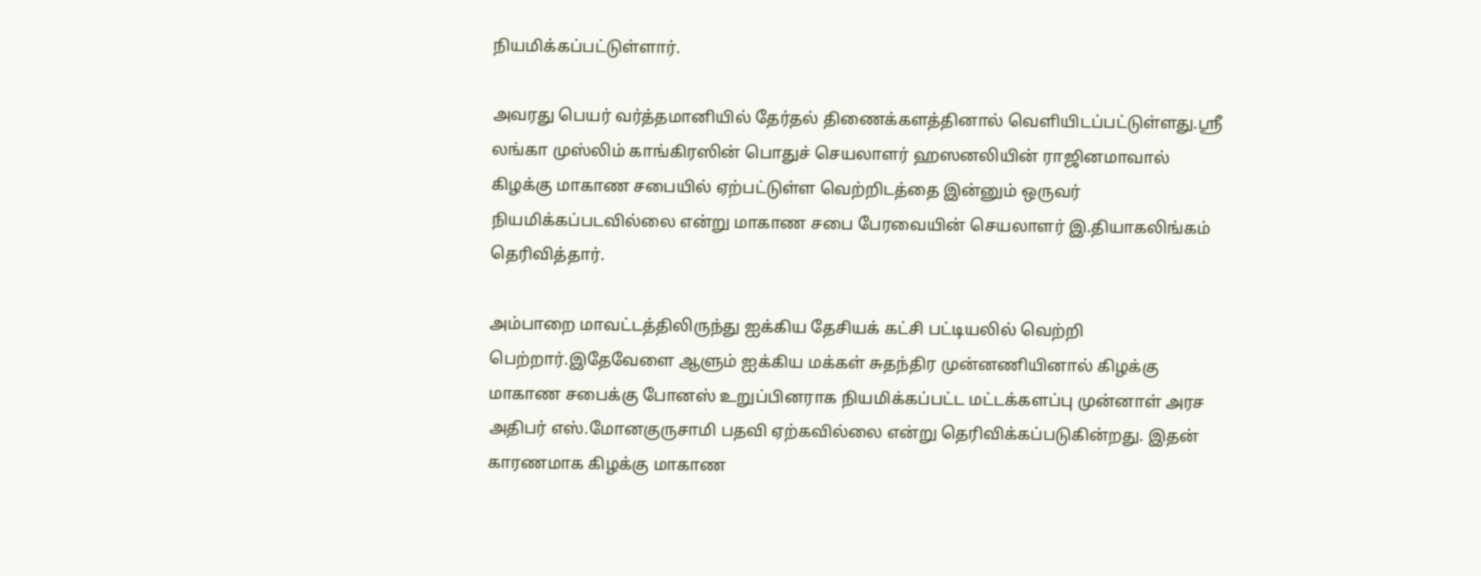நியமிக்கப்பட்டுள்ளார்.

அவரது பெயர் வர்த்தமானியில் தேர்தல் திணைக்களத்தினால் வெளியிடப்பட்டுள்ளது.ஸ்ரீ லங்கா முஸ்லிம் காங்கிரஸின் பொதுச் செயலாளர் ஹஸனலியின் ராஜினமாவால் கிழக்கு மாகாண சபையில் ஏற்பட்டுள்ள வெற்றிடத்தை இன்னும் ஒருவர் நியமிக்கப்படவில்லை என்று மாகாண சபை பேரவையின் செயலாளர் இ.தியாகலிங்கம் தெரிவித்தார்.

அம்பாறை மாவட்டத்திலிருந்து ஐக்கிய தேசியக் கட்சி பட்டியலில் வெற்றி பெற்றார்.இதேவேளை ஆளும் ஐக்கிய மக்கள் சுதந்திர முன்னணியினால் கிழக்கு மாகாண சபைக்கு போனஸ் உறுப்பினராக நியமிக்கப்பட்ட மட்டக்களப்பு முன்னாள் அரச அதிபர் எஸ்.மோனகுருசாமி பதவி ஏற்கவில்லை என்று தெரிவிக்கப்படுகின்றது. இதன் காரணமாக கிழக்கு மாகாண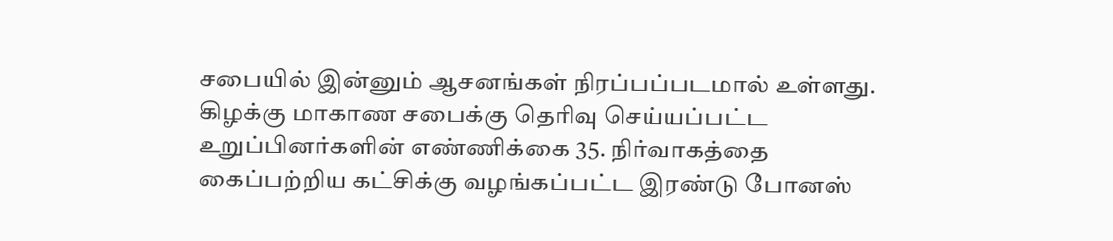சபையில் இன்னும் ஆசனங்கள் நிரப்பப்படமால் உள்ளது. கிழக்கு மாகாண சபைக்கு தெரிவு செய்யப்பட்ட உறுப்பினர்களின் எண்ணிக்கை 35. நிர்வாகத்தை கைப்பற்றிய கட்சிக்கு வழங்கப்பட்ட இரண்டு போனஸ்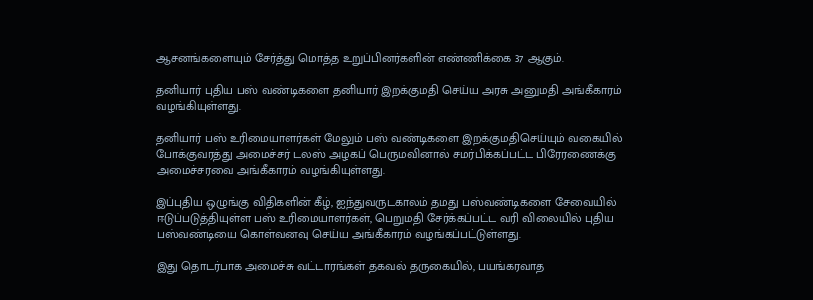ஆசனங்களையும் சேர்த்து மொத்த உறுப்பினர்களின் எண்ணிக்கை 37 ஆகும்.

தனியார் புதிய பஸ் வண்டிகளை தனியார் இறக்குமதி செய்ய அரசு அனுமதி அங்கீகாரம் வழங்கியுள்ளது.

தனியார் பஸ் உரிமையாளர்கள் மேலும் பஸ் வண்டிகளை இறக்குமதிசெய்யும் வகையில் போக்குவரத்து அமைச்சர் டலஸ் அழகப் பெருமவினால் சமர்பிக்கப்பட்ட பிரேரணைக்கு அமைச்சரவை அங்கீகாரம் வழங்கியுள்ளது.

இப்புதிய ஒழுங்கு விதிகளின் கீழ், ஐந்துவருடகாலம் தமது பஸ்வண்டிகளை சேவையில் ஈடுப்படுத்தியுள்ள பஸ் உரிமையாளர்கள், பெறுமதி சேர்க்கப்பட்ட வரி விலையில் புதிய பஸ்வண்டியை கொள்வனவு செய்ய அங்கீகாரம் வழங்கப்பட்டுள்ளது.

இது தொடர்பாக அமைச்சு வட்டாரங்கள் தகவல் தருகையில், பயங்கரவாத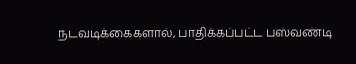நடவடிக்கைகளால், பாதிக்கப்பட்ட பஸ்வண்டி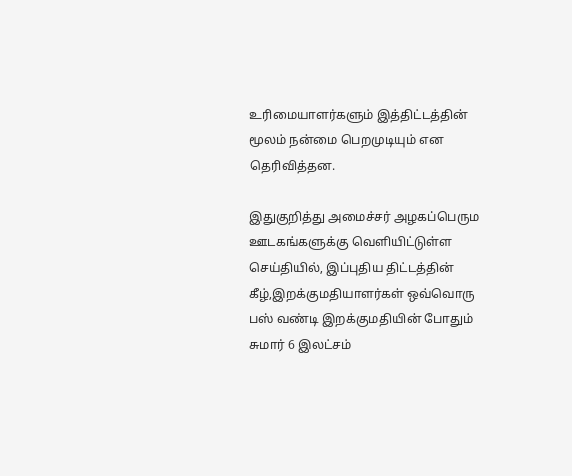உரிமையாளர்களும் இத்திட்டத்தின் மூலம் நன்மை பெறமுடியும் என தெரிவித்தன.

இதுகுறித்து அமைச்சர் அழகப்பெரும ஊடகங்களுக்கு வெளியிட்டுள்ள செய்தியில், இப்புதிய திட்டத்தின் கீழ்,இறக்குமதியாளர்கள் ஒவ்வொரு பஸ் வண்டி இறக்குமதியின் போதும் சுமார் 6 இலட்சம்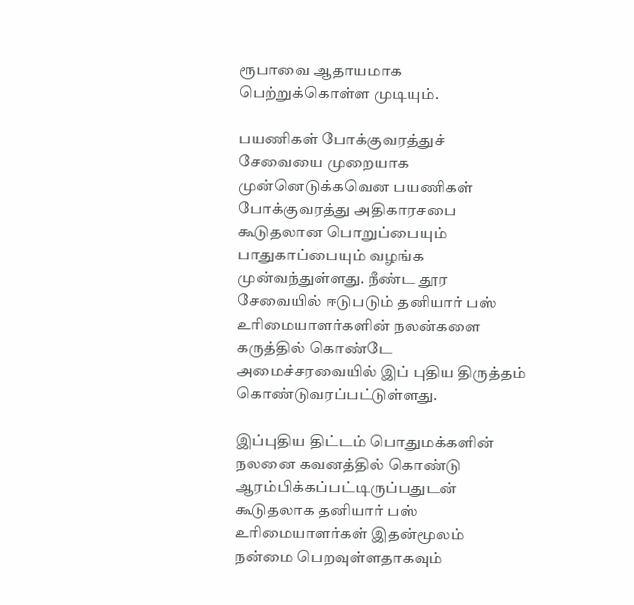ரூபாவை ஆதாயமாக பெற்றுக்கொள்ள முடியும்.

பயணிகள் போக்குவரத்துச் சேவையை முறையாக முன்னெடுக்கவென பயணிகள் போக்குவரத்து அதிகாரசபை கூடுதலான பொறுப்பையும் பாதுகாப்பையும் வழங்க முன்வந்துள்ளது. நீண்ட தூர சேவையில் ஈடுபடும் தனியார் பஸ் உரிமையாளர்களின் நலன்களை கருத்தில் கொண்டே அமைச்சரவையில் இப் புதிய திருத்தம் கொண்டுவரப்பட்டுள்ளது.

இப்புதிய திட்டம் பொதுமக்களின் நலனை கவனத்தில் கொண்டு ஆரம்பிக்கப்பட்டிருப்பதுடன் கூடுதலாக தனியார் பஸ் உரிமையாளர்கள் இதன்மூலம் நன்மை பெறவுள்ளதாகவும்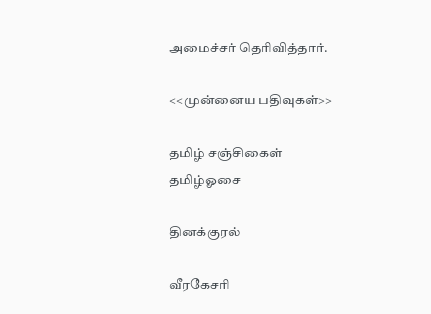அமைச்சர் தெரிவித்தார்.

<<முன்னைய பதிவுகள்>>

தமிழ் சஞ்சிகைள்
தமிழ்ஓசை

தினக்குரல்

வீரகேசரி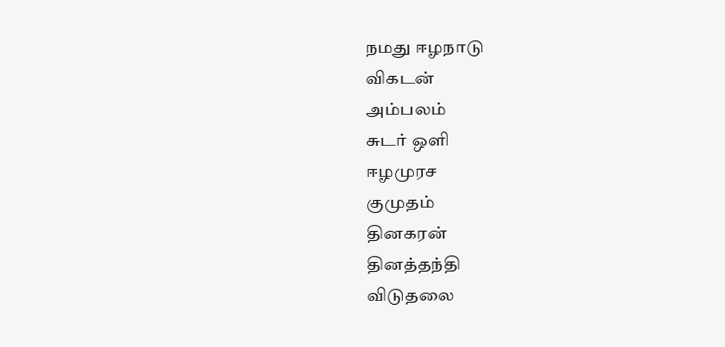நமது ஈழநாடு
விகடன்
அம்பலம்
சுடர் ஒளி
ஈழமுரச
குமுதம்
தினகரன்
தினத்தந்தி
விடுதலை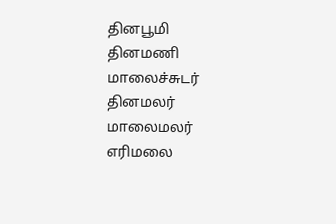தினபூமி
தினமணி
மாலைச்சுடர்
தினமலர்
மாலைமலர்
எரிமலை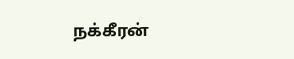நக்கீரன்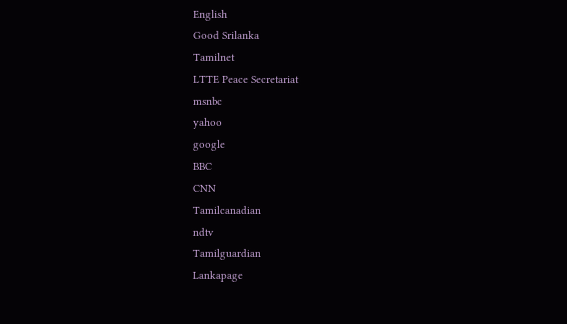English
Good Srilanka
Tamilnet
LTTE Peace Secretariat
msnbc
yahoo
google
BBC
CNN
Tamilcanadian
ndtv
Tamilguardian
Lankapage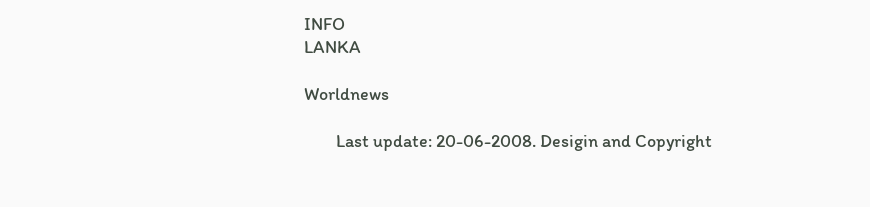INFO
LANKA

Worldnews

        Last update: 20-06-2008. Desigin and Copyright